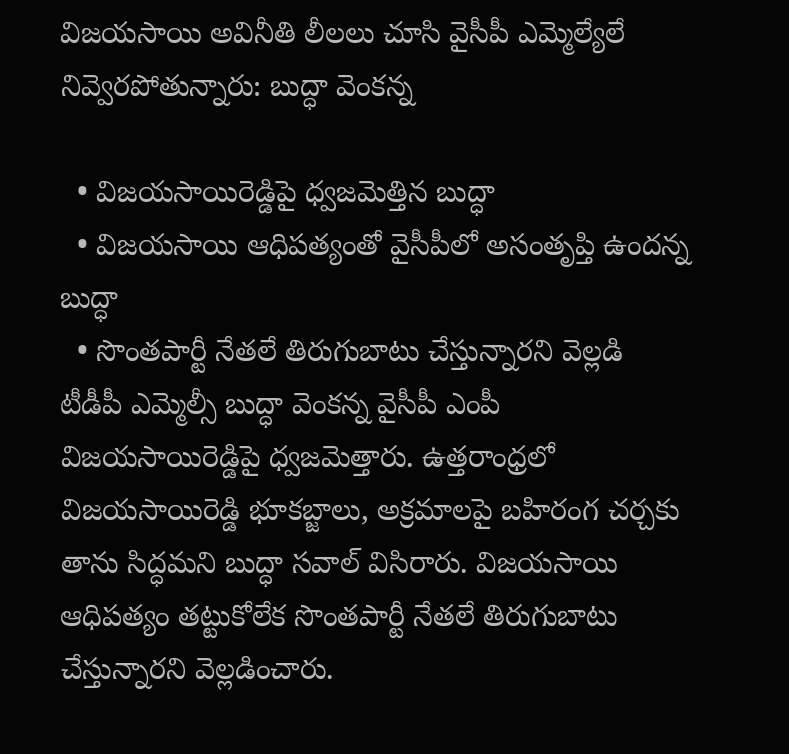విజయసాయి అవినీతి లీలలు చూసి వైసీపీ ఎమ్మెల్యేలే నివ్వెరపోతున్నారు: బుద్ధా వెంకన్న

  • విజయసాయిరెడ్డిపై ధ్వజమెత్తిన బుద్ధా
  • విజయసాయి ఆధిపత్యంతో వైసీపీలో అసంతృప్తి ఉందన్న బుద్ధా
  • సొంతపార్టీ నేతలే తిరుగుబాటు చేస్తున్నారని వెల్లడి
టీడీపీ ఎమ్మెల్సీ బుద్ధా వెంకన్న వైసీపీ ఎంపీ విజయసాయిరెడ్డిపై ధ్వజమెత్తారు. ఉత్తరాంధ్రలో విజయసాయిరెడ్డి భూకబ్జాలు, అక్రమాలపై బహిరంగ చర్చకు తాను సిద్ధమని బుద్ధా సవాల్ విసిరారు. విజయసాయి ఆధిపత్యం తట్టుకోలేక సొంతపార్టీ నేతలే తిరుగుబాటు చేస్తున్నారని వెల్లడించారు.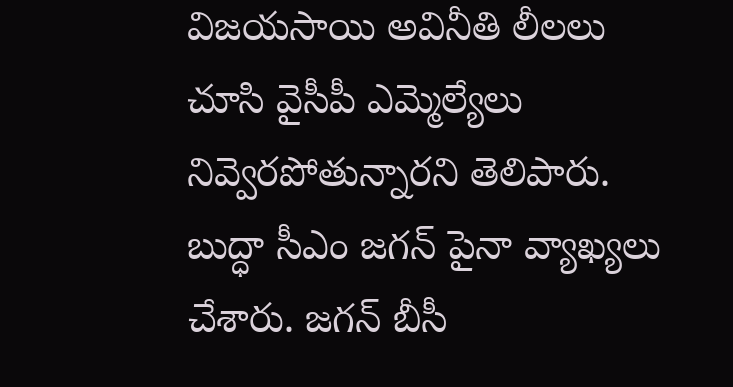విజయసాయి అవినీతి లీలలు చూసి వైసీపీ ఎమ్మెల్యేలు నివ్వెరపోతున్నారని తెలిపారు. బుద్ధా సీఎం జగన్ పైనా వ్యాఖ్యలు చేశారు. జగన్ బీసీ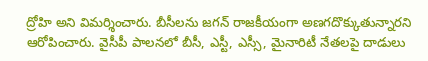ద్రోహి అని విమర్శించారు. బీసీలను జగన్ రాజకీయంగా అణగదొక్కుతున్నారని ఆరోపించారు. వైసీపీ పాలనలో బీసీ, ఎస్టీ, ఎస్సీ, మైనారిటీ నేతలపై దాడులు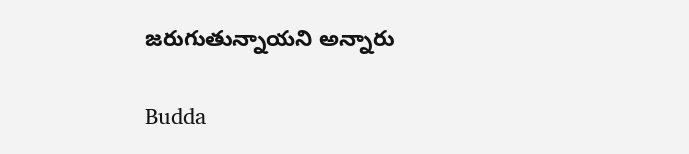జరుగుతున్నాయని అన్నారు

Budda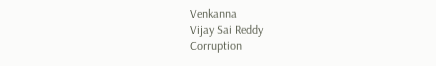Venkanna
Vijay Sai Reddy
Corruption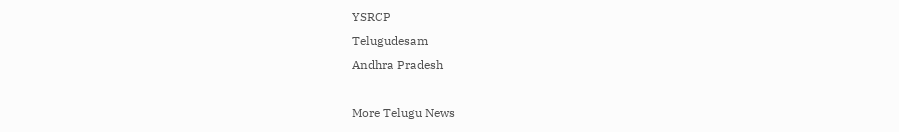YSRCP
Telugudesam
Andhra Pradesh

More Telugu News